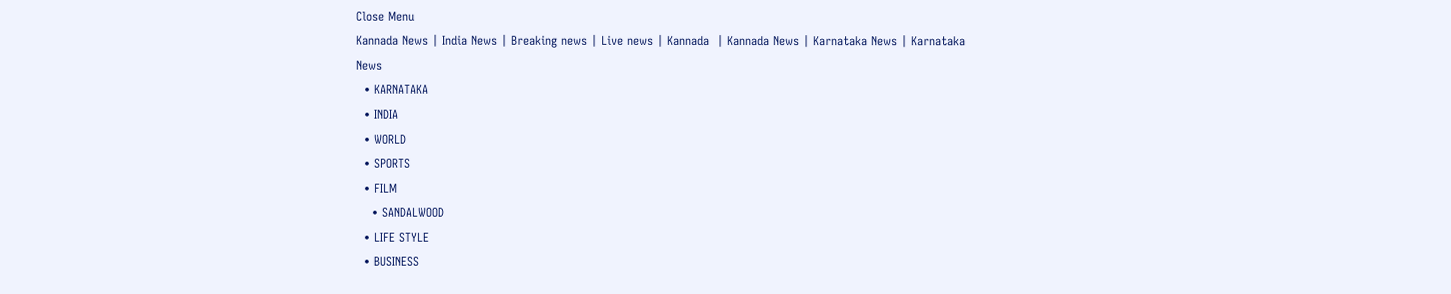Close Menu
Kannada News | India News | Breaking news | Live news | Kannada  | Kannada News | Karnataka News | Karnataka News
  • KARNATAKA
  • INDIA
  • WORLD
  • SPORTS
  • FILM
    • SANDALWOOD
  • LIFE STYLE
  • BUSINESS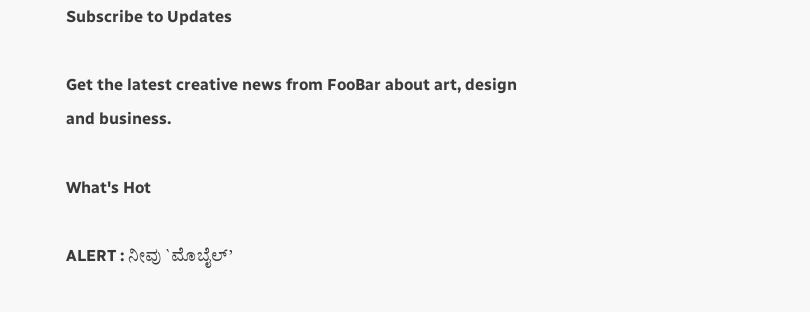Subscribe to Updates

Get the latest creative news from FooBar about art, design and business.

What's Hot

ALERT : ನೀವು `ಮೊಬೈಲ್’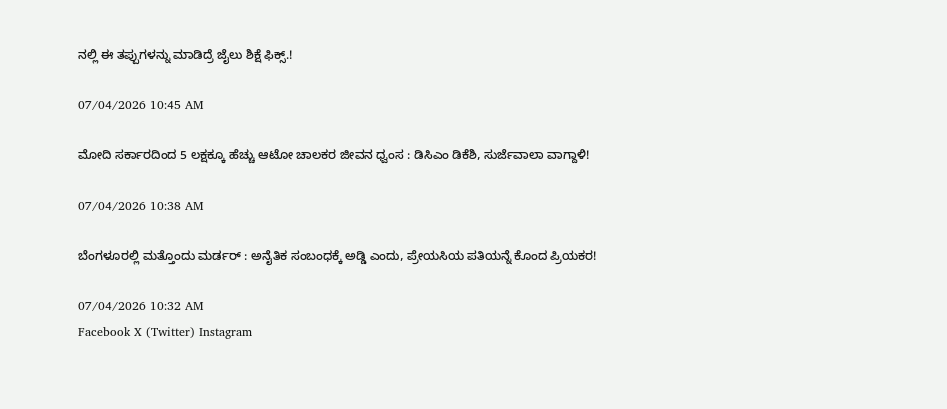ನಲ್ಲಿ ಈ ತಪ್ಪುಗಳನ್ನು ಮಾಡಿದ್ರೆ ಜೈಲು ಶಿಕ್ಷೆ ಫಿಕ್ಸ್.!

07/04/2026 10:45 AM

ಮೋದಿ ಸರ್ಕಾರದಿಂದ 5 ಲಕ್ಷಕ್ಕೂ ಹೆಚ್ಚು ಆಟೋ ಚಾಲಕರ ಜೀವನ ಧ್ವಂಸ : ಡಿಸಿಎಂ ಡಿಕೆಶಿ, ಸುರ್ಜೆವಾಲಾ ವಾಗ್ದಾಳಿ!

07/04/2026 10:38 AM

ಬೆಂಗಳೂರಲ್ಲಿ ಮತ್ತೊಂದು ಮರ್ಡರ್ : ಅನೈತಿಕ ಸಂಬಂಧಕ್ಕೆ ಅಡ್ಡಿ ಎಂದು, ಪ್ರೇಯಸಿಯ ಪತಿಯನ್ನೆ ಕೊಂದ ಪ್ರಿಯಕರ!

07/04/2026 10:32 AM
Facebook X (Twitter) Instagram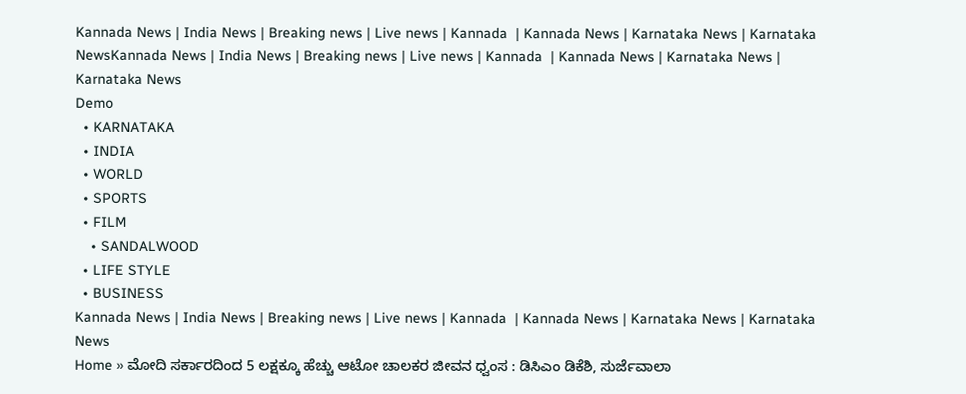Kannada News | India News | Breaking news | Live news | Kannada  | Kannada News | Karnataka News | Karnataka NewsKannada News | India News | Breaking news | Live news | Kannada  | Kannada News | Karnataka News | Karnataka News
Demo
  • KARNATAKA
  • INDIA
  • WORLD
  • SPORTS
  • FILM
    • SANDALWOOD
  • LIFE STYLE
  • BUSINESS
Kannada News | India News | Breaking news | Live news | Kannada  | Kannada News | Karnataka News | Karnataka News
Home » ಮೋದಿ ಸರ್ಕಾರದಿಂದ 5 ಲಕ್ಷಕ್ಕೂ ಹೆಚ್ಚು ಆಟೋ ಚಾಲಕರ ಜೀವನ ಧ್ವಂಸ : ಡಿಸಿಎಂ ಡಿಕೆಶಿ, ಸುರ್ಜೆವಾಲಾ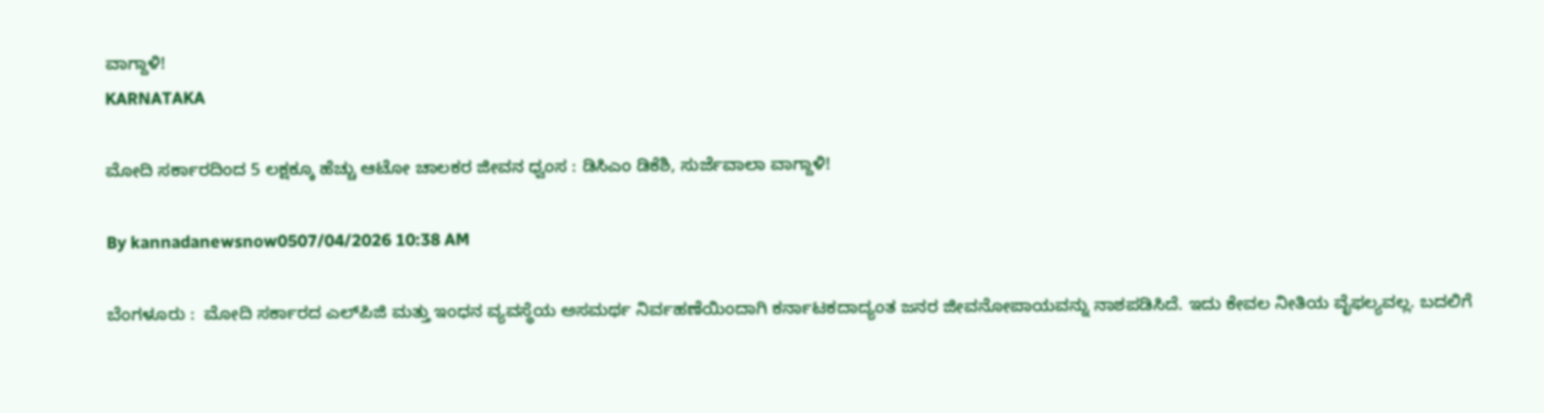ವಾಗ್ದಾಳಿ!
KARNATAKA

ಮೋದಿ ಸರ್ಕಾರದಿಂದ 5 ಲಕ್ಷಕ್ಕೂ ಹೆಚ್ಚು ಆಟೋ ಚಾಲಕರ ಜೀವನ ಧ್ವಂಸ : ಡಿಸಿಎಂ ಡಿಕೆಶಿ, ಸುರ್ಜೆವಾಲಾ ವಾಗ್ದಾಳಿ!

By kannadanewsnow0507/04/2026 10:38 AM

ಬೆಂಗಳೂರು :  ಮೋದಿ ಸರ್ಕಾರದ ಎಲ್‌ಪಿಜಿ ಮತ್ತು ಇಂಧನ ವ್ಯವಸ್ಥೆಯ ಅಸಮರ್ಥ ನಿರ್ವಹಣೆಯಿಂದಾಗಿ ಕರ್ನಾಟಕದಾದ್ಯಂತ ಜನರ ಜೀವನೋಪಾಯವನ್ನು ನಾಶಪಡಿಸಿದೆ. ಇದು ಕೇವಲ ನೀತಿಯ ವೈಫಲ್ಯವಲ್ಲ. ಬದಲಿಗೆ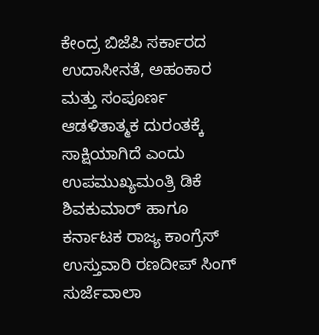ಕೇಂದ್ರ ಬಿಜೆಪಿ ಸರ್ಕಾರದ ಉದಾಸೀನತೆ, ಅಹಂಕಾರ ಮತ್ತು ಸಂಪೂರ್ಣ ಆಡಳಿತಾತ್ಮಕ ದುರಂತಕ್ಕೆ ಸಾಕ್ಷಿಯಾಗಿದೆ ಎಂದು ಉಪಮುಖ್ಯಮಂತ್ರಿ ಡಿಕೆ ಶಿವಕುಮಾರ್ ಹಾಗೂ ಕರ್ನಾಟಕ ರಾಜ್ಯ ಕಾಂಗ್ರೆಸ್ ಉಸ್ತುವಾರಿ ರಣದೀಪ್ ಸಿಂಗ್ ಸುರ್ಜೆವಾಲಾ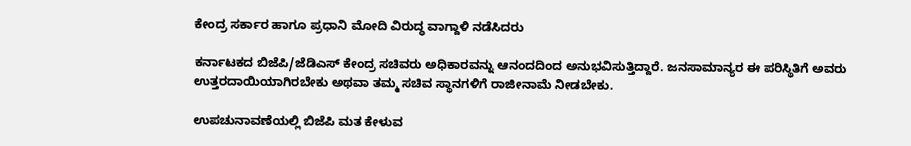ಕೇಂದ್ರ ಸರ್ಕಾರ ಹಾಗೂ ಪ್ರಧಾನಿ ಮೋದಿ ವಿರುದ್ಧ ವಾಗ್ದಾಳಿ ನಡೆಸಿದರು

ಕರ್ನಾಟಕದ ಬಿಜೆಪಿ/ಜೆಡಿಎಸ್ ಕೇಂದ್ರ ಸಚಿವರು ಅಧಿಕಾರವನ್ನು ಆನಂದದಿಂದ ಅನುಭವಿಸುತ್ತಿದ್ದಾರೆ. ಜನಸಾಮಾನ್ಯರ ಈ ಪರಿಸ್ಥಿತಿಗೆ ಅವರು ಉತ್ತರದಾಯಿಯಾಗಿರಬೇಕು ಅಥವಾ ತಮ್ಮ ಸಚಿವ ಸ್ಥಾನಗಳಿಗೆ ರಾಜೀನಾಮೆ ನೀಡಬೇಕು.

ಉಪಚುನಾವಣೆಯಲ್ಲಿ ಬಿಜೆಪಿ ಮತ ಕೇಳುವ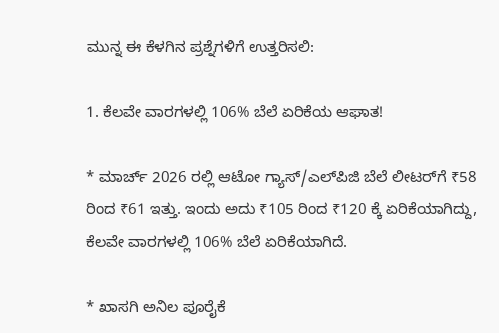ಮುನ್ನ ಈ ಕೆಳಗಿನ ಪ್ರಶ್ನೆಗಳಿಗೆ ಉತ್ತರಿಸಲಿ:

1. ಕೆಲವೇ ವಾರಗಳಲ್ಲಿ 106% ಬೆಲೆ ಏರಿಕೆಯ ಆಘಾತ!

* ಮಾರ್ಚ್ 2026 ರಲ್ಲಿ ಆಟೋ ಗ್ಯಾಸ್/ಎಲ್‌ಪಿಜಿ ಬೆಲೆ ಲೀಟರ್‌ಗೆ ₹58 ರಿಂದ ₹61 ಇತ್ತು. ಇಂದು ಅದು ₹105 ರಿಂದ ₹120 ಕ್ಕೆ ಏರಿಕೆಯಾಗಿದ್ದು, ಕೆಲವೇ ವಾರಗಳಲ್ಲಿ 106% ಬೆಲೆ ಏರಿಕೆಯಾಗಿದೆ.

* ಖಾಸಗಿ ಅನಿಲ ಪೂರೈಕೆ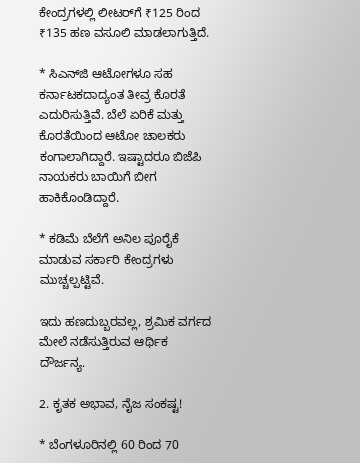ಕೇಂದ್ರಗಳಲ್ಲಿ ಲೀಟರ್‌ಗೆ ₹125 ರಿಂದ ₹135 ಹಣ ವಸೂಲಿ ಮಾಡಲಾಗುತ್ತಿದೆ.

* ಸಿಎನ್‌ಜಿ ಆಟೋಗಳೂ ಸಹ ಕರ್ನಾಟಕದಾದ್ಯಂತ ತೀವ್ರ ಕೊರತೆ ಎದುರಿಸುತ್ತಿವೆ. ಬೆಲೆ ಏರಿಕೆ ಮತ್ತು ಕೊರತೆಯಿಂದ ಆಟೋ ಚಾಲಕರು ಕಂಗಾಲಾಗಿದ್ದಾರೆ. ಇಷ್ಟಾದರೂ ಬಿಜೆಪಿ ನಾಯಕರು ಬಾಯಿಗೆ ಬೀಗ ಹಾಕಿಕೊಂಡಿದ್ದಾರೆ.

* ಕಡಿಮೆ ಬೆಲೆಗೆ ಅನಿಲ ಪೂರೈಕೆ ಮಾಡುವ ಸರ್ಕಾರಿ ಕೇಂದ್ರಗಳು ಮುಚ್ಚಲ್ಪಟ್ಟಿವೆ.

ಇದು ಹಣದುಬ್ಬರವಲ್ಲ, ಶ್ರಮಿಕ ವರ್ಗದ ಮೇಲೆ ನಡೆಸುತ್ತಿರುವ ಆರ್ಥಿಕ ದೌರ್ಜನ್ಯ.

2. ಕೃತಕ ಅಭಾವ, ನೈಜ ಸಂಕಷ್ಟ!

* ಬೆಂಗಳೂರಿನಲ್ಲಿ 60 ರಿಂದ 70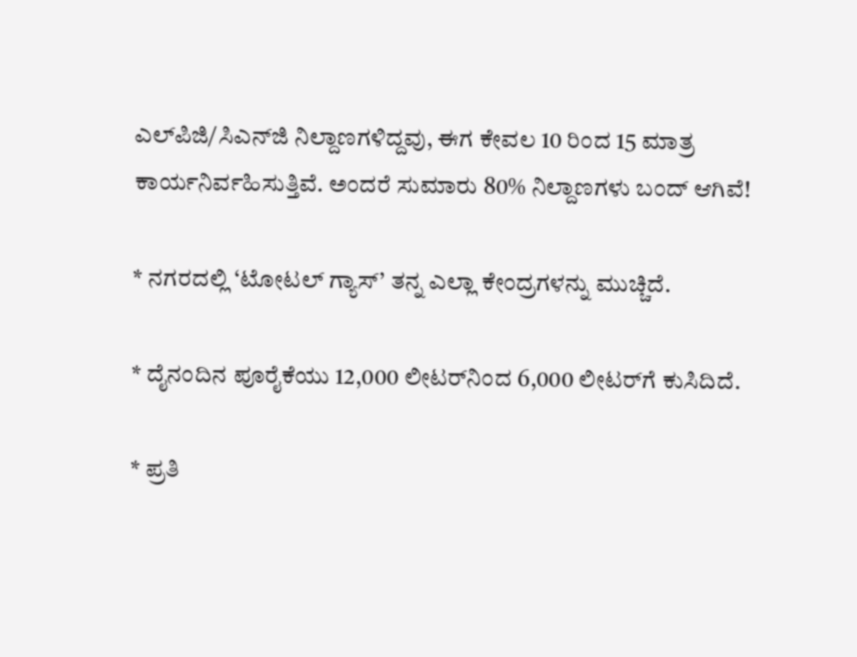ಎಲ್‌ಪಿಜಿ/ಸಿಎನ್‌ಜಿ ನಿಲ್ದಾಣಗಳಿದ್ದವು, ಈಗ ಕೇವಲ 10 ರಿಂದ 15 ಮಾತ್ರ ಕಾರ್ಯನಿರ್ವಹಿಸುತ್ತಿವೆ. ಅಂದರೆ ಸುಮಾರು 80% ನಿಲ್ದಾಣಗಳು ಬಂದ್ ಆಗಿವೆ!

* ನಗರದಲ್ಲಿ ‘ಟೋಟಲ್ ಗ್ಯಾಸ್’ ತನ್ನ ಎಲ್ಲಾ ಕೇಂದ್ರಗಳನ್ನು ಮುಚ್ಚಿದೆ.

* ದೈನಂದಿನ ಪೂರೈಕೆಯು 12,000 ಲೀಟರ್‌ನಿಂದ 6,000 ಲೀಟರ್‌ಗೆ ಕುಸಿದಿದೆ.

* ಪ್ರತಿ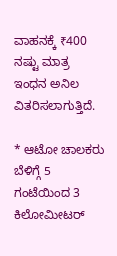ವಾಹನಕ್ಕೆ ₹400 ನಷ್ಟು ಮಾತ್ರ ಇಂಧನ ಅನಿಲ ವಿತರಿಸಲಾಗುತ್ತಿದೆ.

* ಆಟೋ ಚಾಲಕರು ಬೆಳಿಗ್ಗೆ 5 ಗಂಟೆಯಿಂದ 3 ಕಿಲೋಮೀಟರ್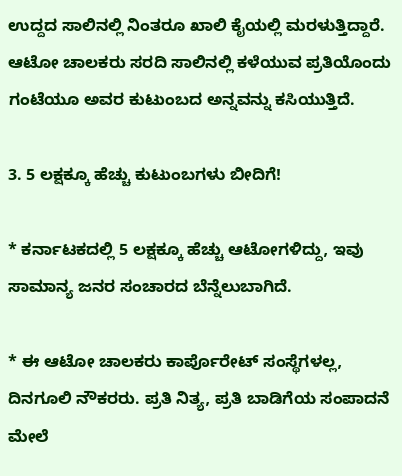ಉದ್ದದ ಸಾಲಿನಲ್ಲಿ ನಿಂತರೂ ಖಾಲಿ ಕೈಯಲ್ಲಿ ಮರಳುತ್ತಿದ್ದಾರೆ. ಆಟೋ ಚಾಲಕರು ಸರದಿ ಸಾಲಿನಲ್ಲಿ ಕಳೆಯುವ ಪ್ರತಿಯೊಂದು ಗಂಟೆಯೂ ಅವರ ಕುಟುಂಬದ ಅನ್ನವನ್ನು ಕಸಿಯುತ್ತಿದೆ.

3. 5 ಲಕ್ಷಕ್ಕೂ ಹೆಚ್ಚು ಕುಟುಂಬಗಳು ಬೀದಿಗೆ!

* ಕರ್ನಾಟಕದಲ್ಲಿ 5 ಲಕ್ಷಕ್ಕೂ ಹೆಚ್ಚು ಆಟೋಗಳಿದ್ದು, ಇವು ಸಾಮಾನ್ಯ ಜನರ ಸಂಚಾರದ ಬೆನ್ನೆಲುಬಾಗಿದೆ.

* ಈ ಆಟೋ ಚಾಲಕರು ಕಾರ್ಪೊರೇಟ್ ಸಂಸ್ಥೆಗಳಲ್ಲ, ದಿನಗೂಲಿ ನೌಕರರು. ಪ್ರತಿ ನಿತ್ಯ, ಪ್ರತಿ ಬಾಡಿಗೆಯ ಸಂಪಾದನೆ ಮೇಲೆ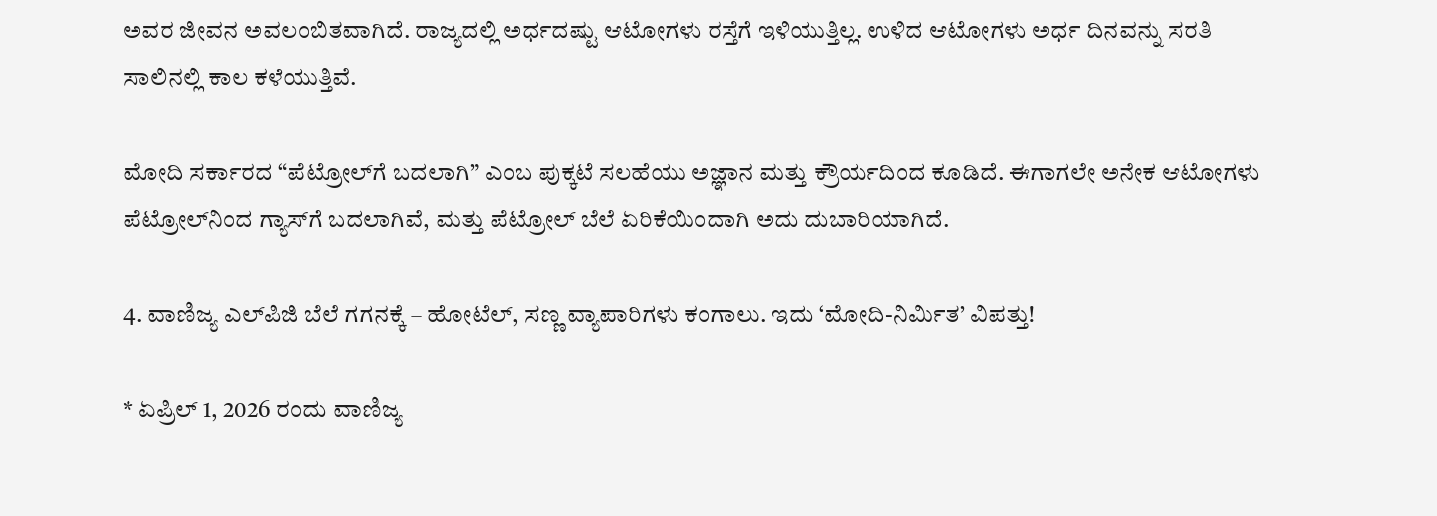ಅವರ ಜೀವನ ಅವಲಂಬಿತವಾಗಿದೆ. ರಾಜ್ಯದಲ್ಲಿ ಅರ್ಧದಷ್ಟು ಆಟೋಗಳು ರಸ್ತೆಗೆ ಇಳಿಯುತ್ತಿಲ್ಲ. ಉಳಿದ ಆಟೋಗಳು ಅರ್ಧ ದಿನವನ್ನು ಸರತಿ ಸಾಲಿನಲ್ಲಿ ಕಾಲ ಕಳೆಯುತ್ತಿವೆ.

ಮೋದಿ ಸರ್ಕಾರದ “ಪೆಟ್ರೋಲ್‌ಗೆ ಬದಲಾಗಿ” ಎಂಬ ಪುಕ್ಕಟೆ ಸಲಹೆಯು ಅಜ್ಞಾನ ಮತ್ತು ಕ್ರೌರ್ಯದಿಂದ ಕೂಡಿದೆ. ಈಗಾಗಲೇ ಅನೇಕ ಆಟೋಗಳು ಪೆಟ್ರೋಲ್‌ನಿಂದ ಗ್ಯಾಸ್‌ಗೆ ಬದಲಾಗಿವೆ, ಮತ್ತು ಪೆಟ್ರೋಲ್ ಬೆಲೆ ಏರಿಕೆಯಿಂದಾಗಿ ಅದು ದುಬಾರಿಯಾಗಿದೆ.

4. ವಾಣಿಜ್ಯ ಎಲ್‌ಪಿಜಿ ಬೆಲೆ ಗಗನಕ್ಕೆ – ಹೋಟೆಲ್, ಸಣ್ಣ ವ್ಯಾಪಾರಿಗಳು ಕಂಗಾಲು. ಇದು ‘ಮೋದಿ-ನಿರ್ಮಿತ’ ವಿಪತ್ತು!

* ಏಪ್ರಿಲ್ 1, 2026 ರಂದು ವಾಣಿಜ್ಯ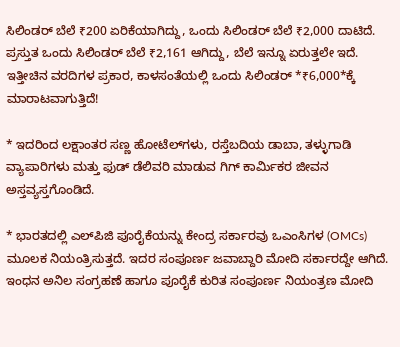ಸಿಲಿಂಡರ್ ಬೆಲೆ ₹200 ಏರಿಕೆಯಾಗಿದ್ದು, ಒಂದು ಸಿಲಿಂಡರ್ ಬೆಲೆ ₹2,000 ದಾಟಿದೆ. ಪ್ರಸ್ತುತ ಒಂದು ಸಿಲಿಂಡರ್ ಬೆಲೆ ₹2,161 ಆಗಿದ್ದು, ಬೆಲೆ ಇನ್ನೂ ಏರುತ್ತಲೇ ಇದೆ. ಇತ್ತೀಚಿನ ವರದಿಗಳ ಪ್ರಕಾರ, ಕಾಳಸಂತೆಯಲ್ಲಿ ಒಂದು ಸಿಲಿಂಡರ್ *₹6,000*ಕ್ಕೆ ಮಾರಾಟವಾಗುತ್ತಿದೆ!

* ಇದರಿಂದ ಲಕ್ಷಾಂತರ ಸಣ್ಣ ಹೋಟೆಲ್‌ಗಳು, ರಸ್ತೆಬದಿಯ ಡಾಬಾ, ತಳ್ಳುಗಾಡಿ ವ್ಯಾಪಾರಿಗಳು ಮತ್ತು ಫುಡ್ ಡೆಲಿವರಿ ಮಾಡುವ ಗಿಗ್ ಕಾರ್ಮಿಕರ ಜೀವನ ಅಸ್ತವ್ಯಸ್ತಗೊಂಡಿದೆ.

* ಭಾರತದಲ್ಲಿ ಎಲ್‌ಪಿಜಿ ಪೂರೈಕೆಯನ್ನು ಕೇಂದ್ರ ಸರ್ಕಾರವು ಒಎಂಸಿಗಳ (OMCs) ಮೂಲಕ ನಿಯಂತ್ರಿಸುತ್ತದೆ. ಇದರ ಸಂಪೂರ್ಣ ಜವಾಬ್ದಾರಿ ಮೋದಿ ಸರ್ಕಾರದ್ದೇ ಆಗಿದೆ. ಇಂಧನ ಅನಿಲ ಸಂಗ್ರಹಣೆ ಹಾಗೂ ಪೂರೈಕೆ ಕುರಿತ ಸಂಪೂರ್ಣ ನಿಯಂತ್ರಣ ಮೋದಿ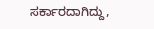ಸರ್ಕಾರದಾಗಿದ್ದು,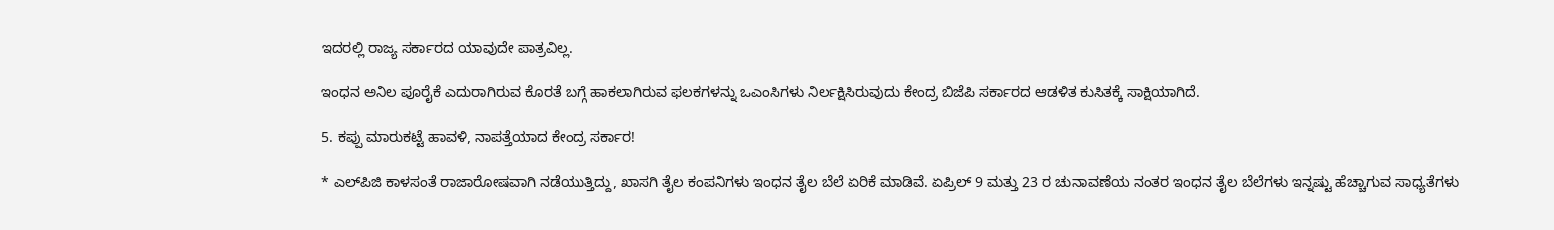ಇದರಲ್ಲಿ ರಾಜ್ಯ ಸರ್ಕಾರದ ಯಾವುದೇ ಪಾತ್ರವಿಲ್ಲ.

ಇಂಧನ ಅನಿಲ ಪೂರೈಕೆ ಎದುರಾಗಿರುವ ಕೊರತೆ ಬಗ್ಗೆ ಹಾಕಲಾಗಿರುವ ಫಲಕಗಳನ್ನು ಒಎಂಸಿಗಳು ನಿರ್ಲಕ್ಷಿಸಿರುವುದು ಕೇಂದ್ರ ಬಿಜೆಪಿ ಸರ್ಕಾರದ ಆಡಳಿತ ಕುಸಿತಕ್ಕೆ ಸಾಕ್ಷಿಯಾಗಿದೆ.

5. ಕಪ್ಪು ಮಾರುಕಟ್ಟೆ ಹಾವಳಿ, ನಾಪತ್ತೆಯಾದ ಕೇಂದ್ರ ಸರ್ಕಾರ!

* ಎಲ್‌ಪಿಜಿ ಕಾಳಸಂತೆ ರಾಜಾರೋಷವಾಗಿ ನಡೆಯುತ್ತಿದ್ದು, ಖಾಸಗಿ ತೈಲ ಕಂಪನಿಗಳು ಇಂಧನ ತೈಲ ಬೆಲೆ ಏರಿಕೆ ಮಾಡಿವೆ. ಏಪ್ರಿಲ್ 9 ಮತ್ತು 23 ರ ಚುನಾವಣೆಯ ನಂತರ ಇಂಧನ ತೈಲ ಬೆಲೆಗಳು ಇನ್ನಷ್ಟು ಹೆಚ್ಚಾಗುವ ಸಾಧ್ಯತೆಗಳು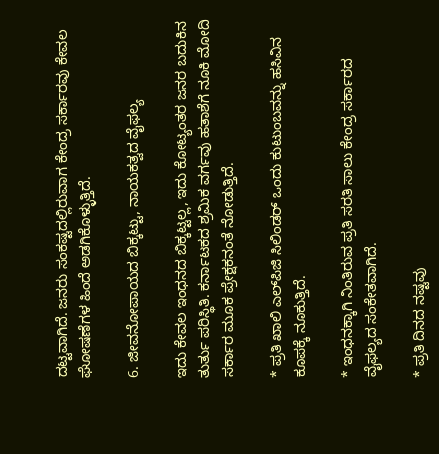ದಟ್ಟವಾಗಿದೆ. ಜನರು ಸಂಕಷ್ಟದಲ್ಲಿರುವಾಗ ಕೇಂದ್ರ ಸರ್ಕಾರವು ಕೇವಲ ಘೋಷಣೆಗಳ ಹಿಂದೆ ಅಡಗಿಕೊಳ್ಳುತ್ತಿದೆ.

6. ಜೀವನೋಪಾಯದ ಬಿಕ್ಕಟ್ಟು, ನಾಯಕತ್ವದ ವೈಫಲ್ಯ

ಇದು ಕೇವಲ ಇಂಧನದ ಬಿಕ್ಕಟ್ಟಲ್ಲ, ಇದು ಕೋಟ್ಯಂತರ ಜನರ ಬದುಕಿನ ತುರ್ತು ಪರಿಸ್ಥಿತಿ. ಕರ್ನಾಟಕದ ಶ್ರಮಿಕ ವರ್ಗವು ಹತಾಶೆಗೆ ನೂಕಿ ಮೋದಿ ಸರ್ಕಾರ ಮೂಕ ಪ್ರೇಕ್ಷಕನಂತೆ ನೋಡುತ್ತಿದೆ.

* ಪ್ರತಿ ಖಾಲಿ ಎಲ್‌ಪಿಜಿ ಸಿಲಿಂಡರ್ ಒಂದು ಕುಟುಂಬವನ್ನು ಹಸಿವಿನ ಕೂಪಕ್ಕೆ ನೂಕುತ್ತಿದೆ.

* ಇಂಧನಕ್ಕಾಗಿ ನಿಂತಿರುವ ಪ್ರತಿ ಸರತಿ ಸಾಲು ಕೇಂದ್ರ ಸರ್ಕಾರದ ವೈಫಲ್ಯದ ಸಂಕೇತವಾಗಿದೆ.

* ಪ್ರತಿ ದಿನದ ನಷ್ಟವು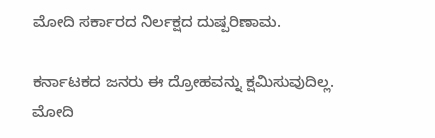ಮೋದಿ ಸರ್ಕಾರದ ನಿರ್ಲಕ್ಷದ ದುಷ್ಪರಿಣಾಮ.

ಕರ್ನಾಟಕದ ಜನರು ಈ ದ್ರೋಹವನ್ನು ಕ್ಷಮಿಸುವುದಿಲ್ಲ. ಮೋದಿ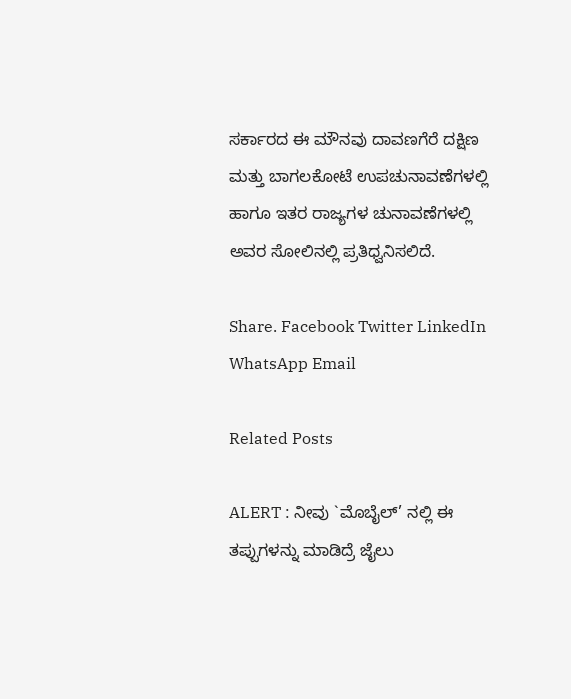ಸರ್ಕಾರದ ಈ ಮೌನವು ದಾವಣಗೆರೆ ದಕ್ಷಿಣ ಮತ್ತು ಬಾಗಲಕೋಟೆ ಉಪಚುನಾವಣೆಗಳಲ್ಲಿ ಹಾಗೂ ಇತರ ರಾಜ್ಯಗಳ ಚುನಾವಣೆಗಳಲ್ಲಿ ಅವರ ಸೋಲಿನಲ್ಲಿ ಪ್ರತಿಧ್ವನಿಸಲಿದೆ.

Share. Facebook Twitter LinkedIn WhatsApp Email

Related Posts

ALERT : ನೀವು `ಮೊಬೈಲ್’ ನಲ್ಲಿ ಈ ತಪ್ಪುಗಳನ್ನು ಮಾಡಿದ್ರೆ ಜೈಲು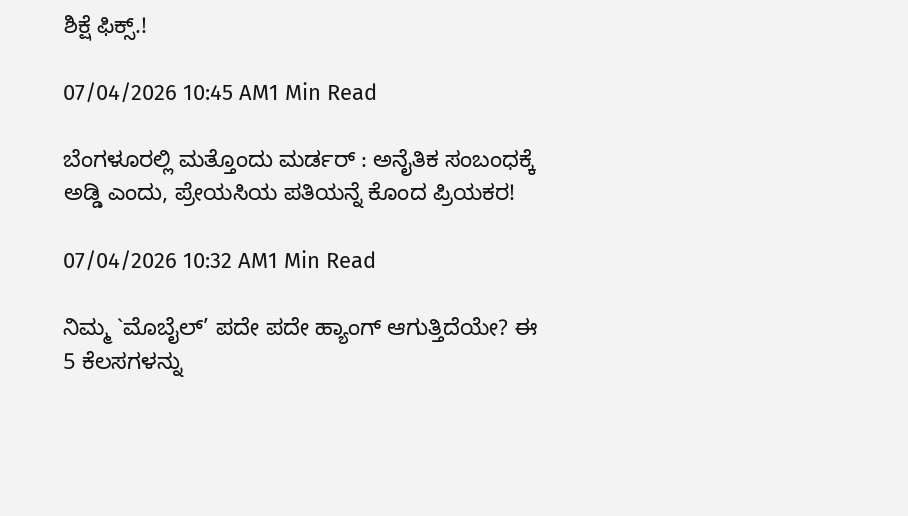ಶಿಕ್ಷೆ ಫಿಕ್ಸ್.!

07/04/2026 10:45 AM1 Min Read

ಬೆಂಗಳೂರಲ್ಲಿ ಮತ್ತೊಂದು ಮರ್ಡರ್ : ಅನೈತಿಕ ಸಂಬಂಧಕ್ಕೆ ಅಡ್ಡಿ ಎಂದು, ಪ್ರೇಯಸಿಯ ಪತಿಯನ್ನೆ ಕೊಂದ ಪ್ರಿಯಕರ!

07/04/2026 10:32 AM1 Min Read

ನಿಮ್ಮ `ಮೊಬೈಲ್’ ಪದೇ ಪದೇ ಹ್ಯಾಂಗ್ ಆಗುತ್ತಿದೆಯೇ? ಈ 5 ಕೆಲಸಗಳನ್ನು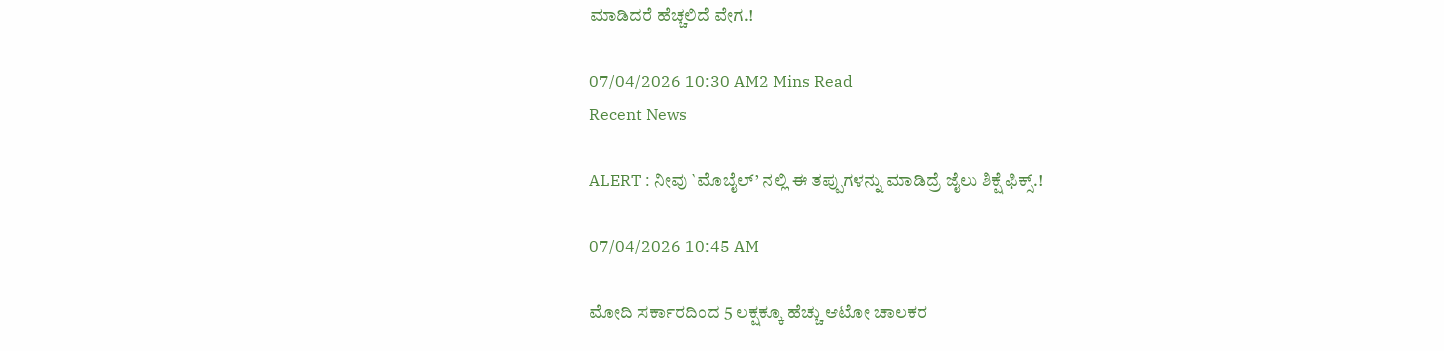ಮಾಡಿದರೆ ಹೆಚ್ಚಲಿದೆ ವೇಗ.!

07/04/2026 10:30 AM2 Mins Read
Recent News

ALERT : ನೀವು `ಮೊಬೈಲ್’ ನಲ್ಲಿ ಈ ತಪ್ಪುಗಳನ್ನು ಮಾಡಿದ್ರೆ ಜೈಲು ಶಿಕ್ಷೆ ಫಿಕ್ಸ್.!

07/04/2026 10:45 AM

ಮೋದಿ ಸರ್ಕಾರದಿಂದ 5 ಲಕ್ಷಕ್ಕೂ ಹೆಚ್ಚು ಆಟೋ ಚಾಲಕರ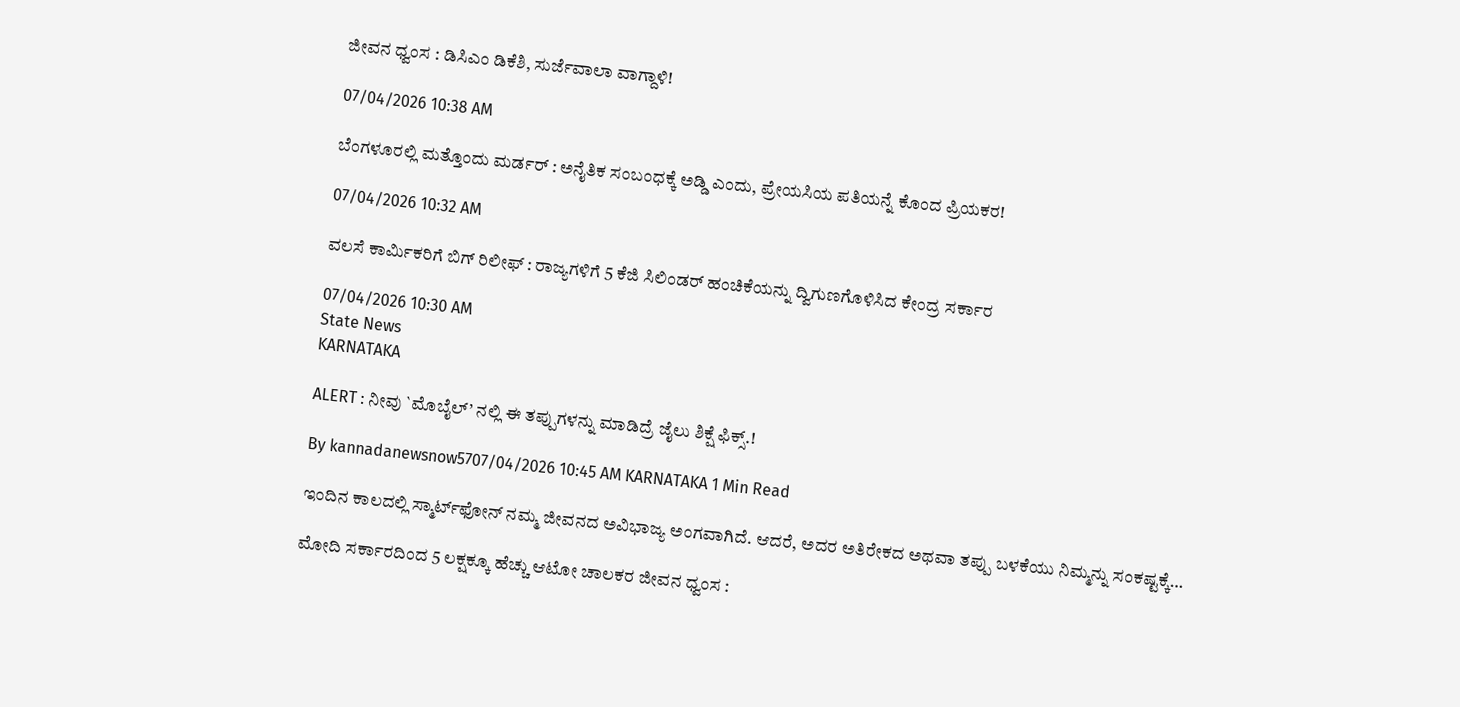ಜೀವನ ಧ್ವಂಸ : ಡಿಸಿಎಂ ಡಿಕೆಶಿ, ಸುರ್ಜೆವಾಲಾ ವಾಗ್ದಾಳಿ!

07/04/2026 10:38 AM

ಬೆಂಗಳೂರಲ್ಲಿ ಮತ್ತೊಂದು ಮರ್ಡರ್ : ಅನೈತಿಕ ಸಂಬಂಧಕ್ಕೆ ಅಡ್ಡಿ ಎಂದು, ಪ್ರೇಯಸಿಯ ಪತಿಯನ್ನೆ ಕೊಂದ ಪ್ರಿಯಕರ!

07/04/2026 10:32 AM

ವಲಸೆ ಕಾರ್ಮಿಕರಿಗೆ ಬಿಗ್ ರಿಲೀಫ್ : ರಾಜ್ಯಗಳಿಗೆ 5 ಕೆಜಿ ಸಿಲಿಂಡರ್ ಹಂಚಿಕೆಯನ್ನು ದ್ವಿಗುಣಗೊಳಿಸಿದ ಕೇಂದ್ರ ಸರ್ಕಾರ

07/04/2026 10:30 AM
State News
KARNATAKA

ALERT : ನೀವು `ಮೊಬೈಲ್’ ನಲ್ಲಿ ಈ ತಪ್ಪುಗಳನ್ನು ಮಾಡಿದ್ರೆ ಜೈಲು ಶಿಕ್ಷೆ ಫಿಕ್ಸ್.!

By kannadanewsnow5707/04/2026 10:45 AM KARNATAKA 1 Min Read

ಇಂದಿನ ಕಾಲದಲ್ಲಿ ಸ್ಮಾರ್ಟ್‌ಫೋನ್ ನಮ್ಮ ಜೀವನದ ಅವಿಭಾಜ್ಯ ಅಂಗವಾಗಿದೆ. ಆದರೆ, ಅದರ ಅತಿರೇಕದ ಅಥವಾ ತಪ್ಪು ಬಳಕೆಯು ನಿಮ್ಮನ್ನು ಸಂಕಷ್ಟಕ್ಕೆ…

ಮೋದಿ ಸರ್ಕಾರದಿಂದ 5 ಲಕ್ಷಕ್ಕೂ ಹೆಚ್ಚು ಆಟೋ ಚಾಲಕರ ಜೀವನ ಧ್ವಂಸ :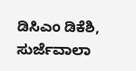ಡಿಸಿಎಂ ಡಿಕೆಶಿ, ಸುರ್ಜೆವಾಲಾ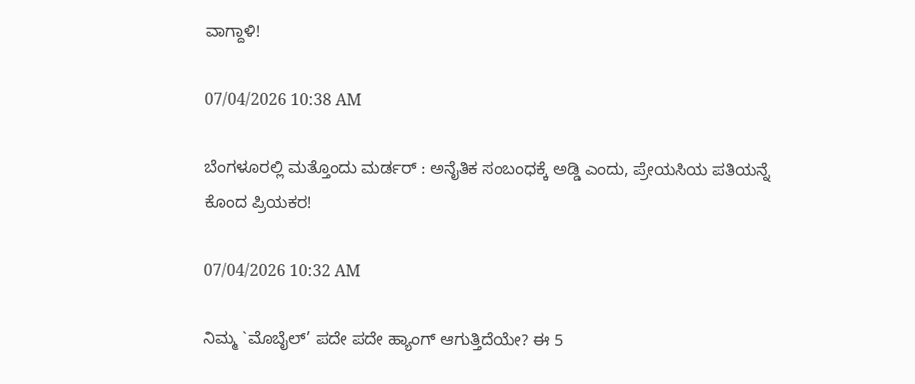ವಾಗ್ದಾಳಿ!

07/04/2026 10:38 AM

ಬೆಂಗಳೂರಲ್ಲಿ ಮತ್ತೊಂದು ಮರ್ಡರ್ : ಅನೈತಿಕ ಸಂಬಂಧಕ್ಕೆ ಅಡ್ಡಿ ಎಂದು, ಪ್ರೇಯಸಿಯ ಪತಿಯನ್ನೆ ಕೊಂದ ಪ್ರಿಯಕರ!

07/04/2026 10:32 AM

ನಿಮ್ಮ `ಮೊಬೈಲ್’ ಪದೇ ಪದೇ ಹ್ಯಾಂಗ್ ಆಗುತ್ತಿದೆಯೇ? ಈ 5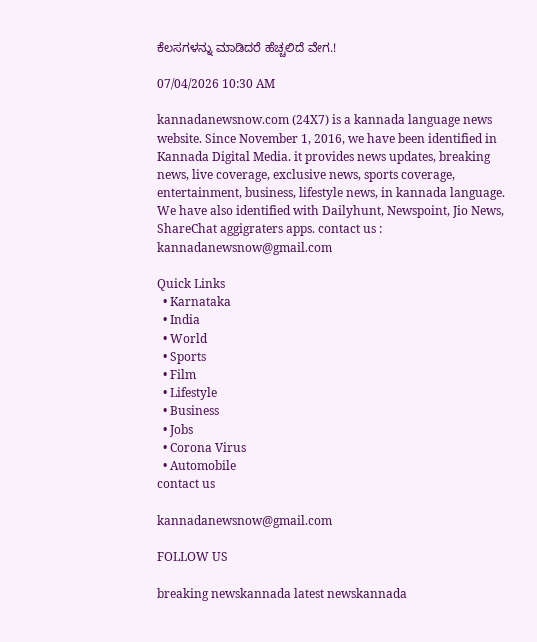ಕೆಲಸಗಳನ್ನು ಮಾಡಿದರೆ ಹೆಚ್ಚಲಿದೆ ವೇಗ.!

07/04/2026 10:30 AM

kannadanewsnow.com (24X7) is a kannada language news website. Since November 1, 2016, we have been identified in Kannada Digital Media. it provides news updates, breaking news, live coverage, exclusive news, sports coverage, entertainment, business, lifestyle news, in kannada language. We have also identified with Dailyhunt, Newspoint, Jio News, ShareChat aggigraters apps. contact us : kannadanewsnow@gmail.com

Quick Links
  • Karnataka
  • India
  • World
  • Sports
  • Film
  • Lifestyle
  • Business
  • Jobs
  • Corona Virus
  • Automobile
contact us

kannadanewsnow@gmail.com

FOLLOW US

breaking newskannada latest newskannada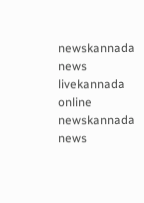newskannada news livekannada online newskannada news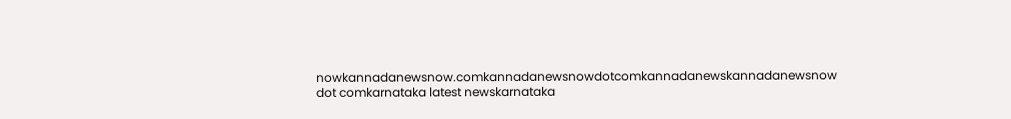nowkannadanewsnow.comkannadanewsnowdotcomkannadanewskannadanewsnow dot comkarnataka latest newskarnataka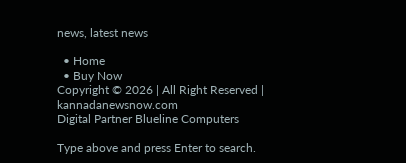news, latest news

  • Home
  • Buy Now
Copyright © 2026 | All Right Reserved | kannadanewsnow.com
Digital Partner Blueline Computers

Type above and press Enter to search.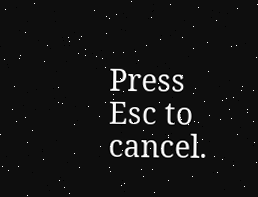Press Esc to cancel.